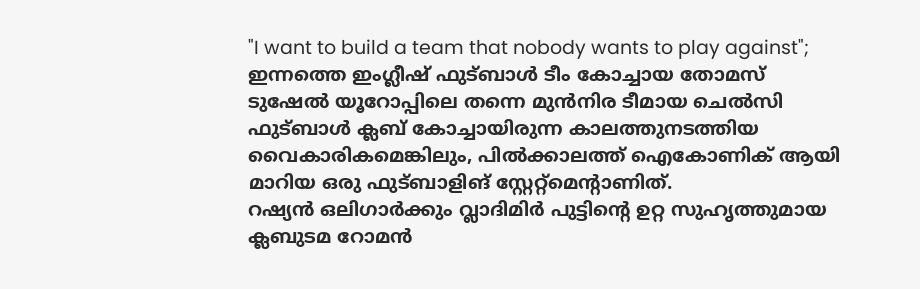"I want to build a team that nobody wants to play against"; ഇന്നത്തെ ഇംഗ്ലീഷ് ഫുട്ബാൾ ടീം കോച്ചായ തോമസ് ടുഷേൽ യൂറോപ്പിലെ തന്നെ മുൻനിര ടീമായ ചെൽസി ഫുട്ബാൾ ക്ലബ് കോച്ചായിരുന്ന കാലത്തുനടത്തിയ വൈകാരികമെങ്കിലും, പിൽക്കാലത്ത് ഐകോണിക് ആയി മാറിയ ഒരു ഫുട്ബാളിങ് സ്റ്റേറ്റ്മെന്റാണിത്.
റഷ്യൻ ഒലിഗാർക്കും വ്ലാദിമിർ പുട്ടിന്റെ ഉറ്റ സുഹൃത്തുമായ ക്ലബുടമ റോമൻ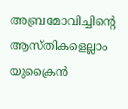അബ്രമോവിച്ചിന്റെ ആസ്തികളെല്ലാം യുക്രൈൻ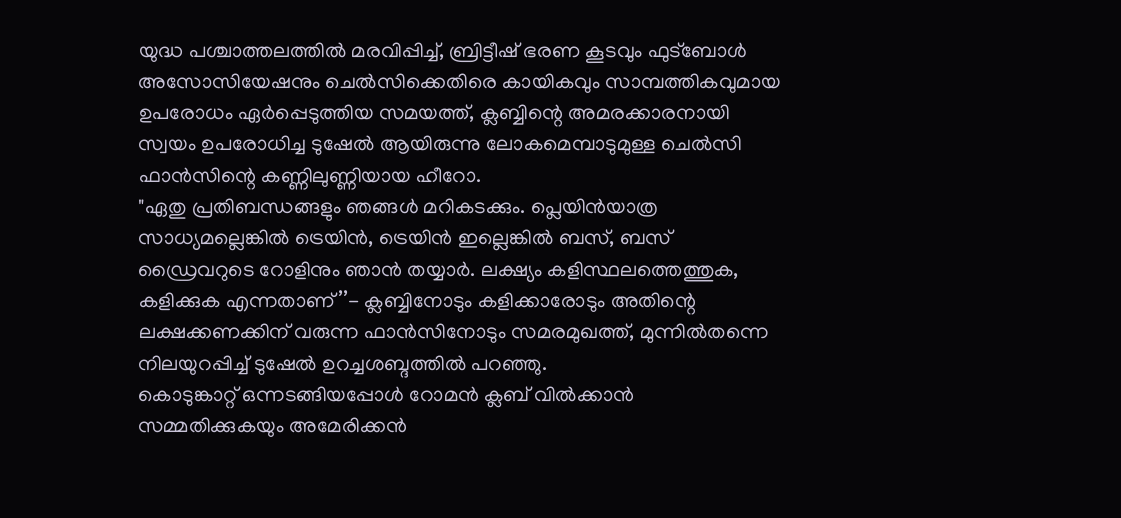യുദ്ധ പശ്ചാത്തലത്തിൽ മരവിപ്പിച്ച്, ബ്രിട്ടീഷ് ഭരണ കൂടവും ഫുട്ബോൾ അസോസിയേഷനും ചെൽസിക്കെതിരെ കായികവും സാമ്പത്തികവുമായ ഉപരോധം ഏർപ്പെടുത്തിയ സമയത്ത്, ക്ലബ്ബിന്റെ അമരക്കാരനായി സ്വയം ഉപരോധിച്ച ടുഷേൽ ആയിരുന്നു ലോകമെമ്പാടുമുള്ള ചെൽസി ഫാൻസിന്റെ കണ്ണിലുണ്ണിയായ ഹീറോ.
"ഏതു പ്രതിബന്ധങ്ങളും ഞങ്ങൾ മറികടക്കും. പ്ലെയിൻയാത്ര സാധ്യമല്ലെങ്കിൽ ട്രെയിൻ, ട്രെയിൻ ഇല്ലെങ്കിൽ ബസ്, ബസ് ഡ്രൈവറുടെ റോളിനും ഞാൻ തയ്യാർ. ലക്ഷ്യം കളിസ്ഥലത്തെത്തുക, കളിക്കുക എന്നതാണ്’’- ക്ലബ്ബിനോടും കളിക്കാരോടും അതിന്റെ ലക്ഷക്കണക്കിന് വരുന്ന ഫാൻസിനോടും സമരമുഖത്ത്, മുന്നിൽതന്നെ നിലയുറപ്പിച്ച് ടുഷേൽ ഉറച്ചശബ്ദത്തിൽ പറഞ്ഞു.
കൊടുങ്കാറ്റ് ഒന്നടങ്ങിയപ്പോൾ റോമൻ ക്ലബ് വിൽക്കാൻ സമ്മതിക്കുകയും അമേരിക്കൻ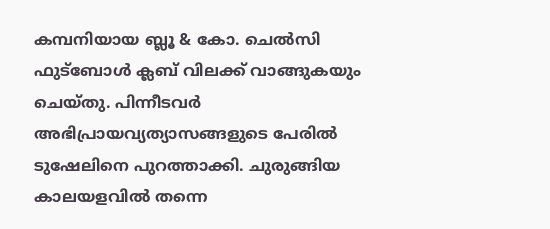കമ്പനിയായ ബ്ലൂ & കോ. ചെൽസി ഫുട്ബോൾ ക്ലബ് വിലക്ക് വാങ്ങുകയും ചെയ്തു. പിന്നീടവർ അഭിപ്രായവ്യത്യാസങ്ങളുടെ പേരിൽ ടുഷേലിനെ പുറത്താക്കി. ചുരുങ്ങിയ കാലയളവിൽ തന്നെ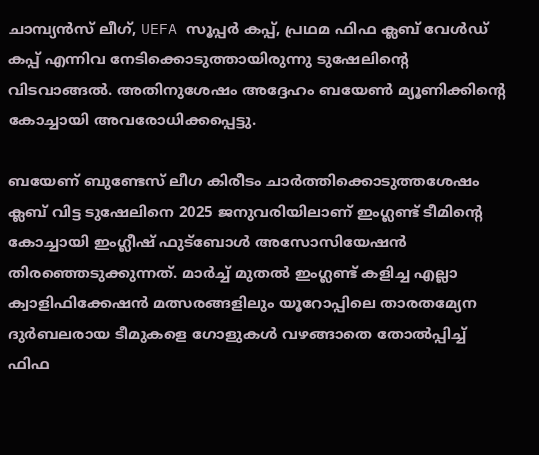ചാമ്പ്യൻസ് ലീഗ്, UEFA സൂപ്പർ കപ്പ്, പ്രഥമ ഫിഫ ക്ലബ് വേൾഡ് കപ്പ് എന്നിവ നേടിക്കൊടുത്തായിരുന്നു ടുഷേലിന്റെ വിടവാങ്ങൽ. അതിനുശേഷം അദ്ദേഹം ബയേൺ മ്യൂണിക്കിന്റെ കോച്ചായി അവരോധിക്കപ്പെട്ടു.

ബയേണ് ബുണ്ടേസ് ലീഗ കിരീടം ചാർത്തിക്കൊടുത്തശേഷം ക്ലബ് വിട്ട ടുഷേലിനെ 2025 ജനുവരിയിലാണ് ഇംഗ്ലണ്ട് ടീമിന്റെ കോച്ചായി ഇംഗ്ലീഷ് ഫുട്ബോൾ അസോസിയേഷൻ തിരഞ്ഞെടുക്കുന്നത്. മാർച്ച് മുതൽ ഇംഗ്ലണ്ട് കളിച്ച എല്ലാ ക്വാളിഫിക്കേഷൻ മത്സരങ്ങളിലും യൂറോപ്പിലെ താരതമ്യേന ദുർബലരായ ടീമുകളെ ഗോളുകൾ വഴങ്ങാതെ തോൽപ്പിച്ച് ഫിഫ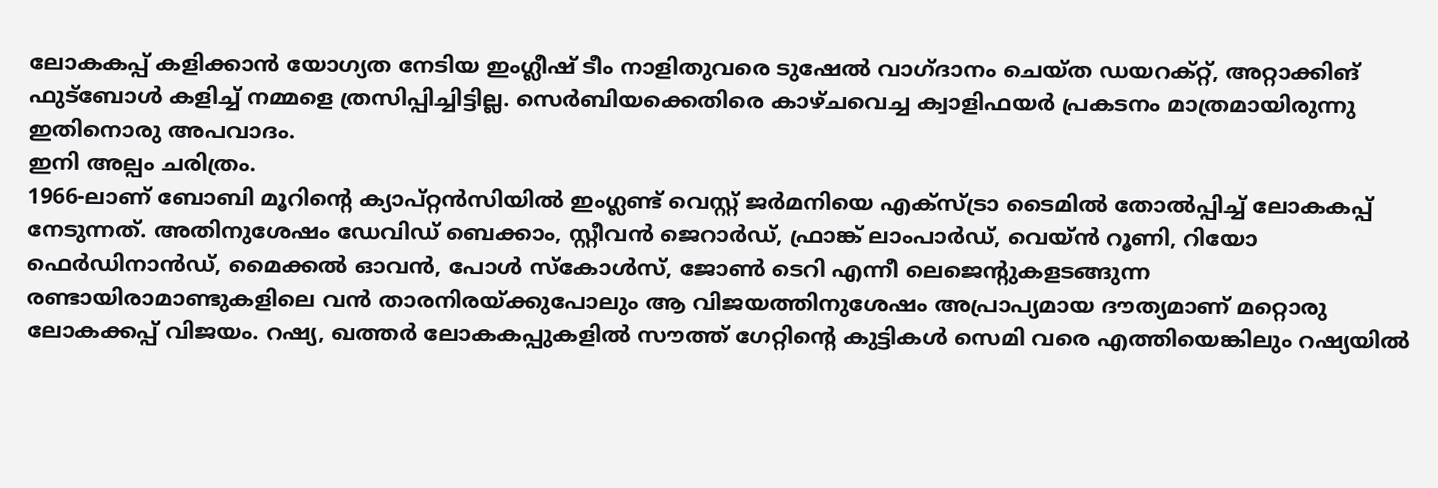ലോകകപ്പ് കളിക്കാൻ യോഗ്യത നേടിയ ഇംഗ്ലീഷ് ടീം നാളിതുവരെ ടുഷേൽ വാഗ്ദാനം ചെയ്ത ഡയറക്റ്റ്, അറ്റാക്കിങ് ഫുട്ബോൾ കളിച്ച് നമ്മളെ ത്രസിപ്പിച്ചിട്ടില്ല. സെർബിയക്കെതിരെ കാഴ്ചവെച്ച ക്വാളിഫയർ പ്രകടനം മാത്രമായിരുന്നു ഇതിനൊരു അപവാദം.
ഇനി അല്പം ചരിത്രം.
1966-ലാണ് ബോബി മൂറിന്റെ ക്യാപ്റ്റൻസിയിൽ ഇംഗ്ലണ്ട് വെസ്റ്റ് ജർമനിയെ എക്സ്ട്രാ ടൈമിൽ തോൽപ്പിച്ച് ലോകകപ്പ് നേടുന്നത്. അതിനുശേഷം ഡേവിഡ് ബെക്കാം, സ്റ്റീവൻ ജെറാർഡ്, ഫ്രാങ്ക് ലാംപാർഡ്, വെയ്ൻ റൂണി, റിയോ ഫെർഡിനാൻഡ്, മൈക്കൽ ഓവൻ, പോൾ സ്കോൾസ്, ജോൺ ടെറി എന്നീ ലെജെന്റുകളടങ്ങുന്ന രണ്ടായിരാമാണ്ടുകളിലെ വൻ താരനിരയ്ക്കുപോലും ആ വിജയത്തിനുശേഷം അപ്രാപ്യമായ ദൗത്യമാണ് മറ്റൊരു ലോകക്കപ്പ് വിജയം. റഷ്യ, ഖത്തർ ലോകകപ്പുകളിൽ സൗത്ത് ഗേറ്റിന്റെ കുട്ടികൾ സെമി വരെ എത്തിയെങ്കിലും റഷ്യയിൽ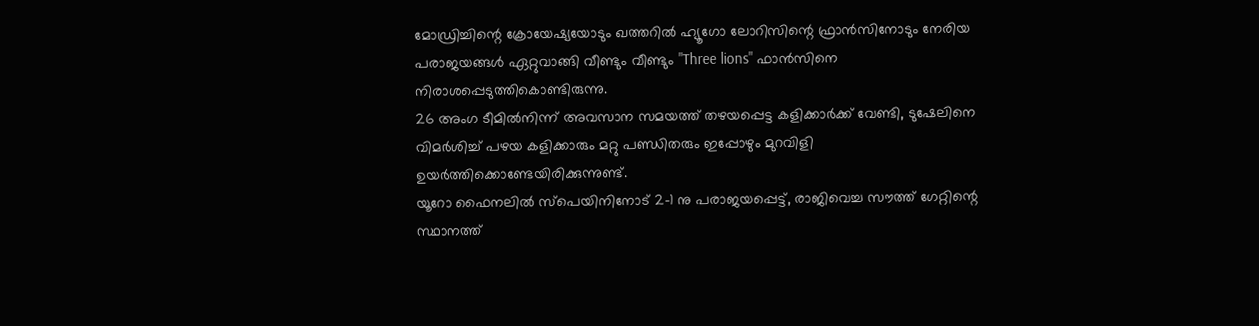മോഡ്രിച്ചിന്റെ ക്രോയേഷ്യയോടും ഖത്തറിൽ ഹ്യൂഗോ ലോറിസിന്റെ ഫ്രാൻസിനോടും നേരിയ പരാജയങ്ങൾ ഏറ്റുവാങ്ങി വീണ്ടും വീണ്ടും "Three lions" ഫാൻസിനെ നിരാശപ്പെടുത്തികൊണ്ടിരുന്നു.
26 അംഗ ടീമിൽനിന്ന് അവസാന സമയത്ത് തഴയപ്പെട്ട കളിക്കാർക്ക് വേണ്ടി, ടുഷേലിനെ വിമർശിച്ച് പഴയ കളിക്കാരും മറ്റു പണ്ഡിതരും ഇപ്പോഴും മുറവിളി ഉയർത്തിക്കൊണ്ടേയിരിക്കുന്നുണ്ട്.
യൂറോ ഫൈനലിൽ സ്പെയിനിനോട് 2-1 നു പരാജയപ്പെട്ട്, രാജിവെച്ച സൗത്ത് ഗേറ്റിന്റെ സ്ഥാനത്ത്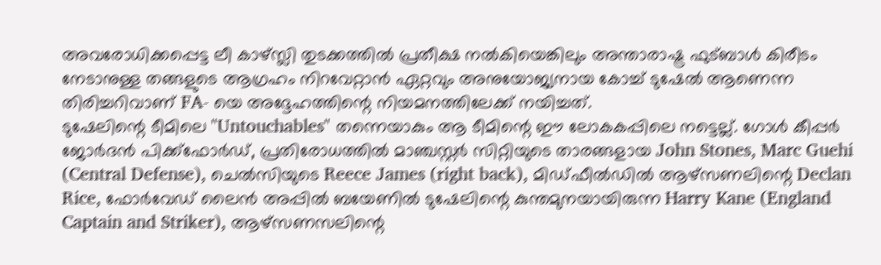അവരോധിക്കപ്പെട്ട ലീ കാഴ്സ്ലി തുടക്കത്തിൽ പ്രതീക്ഷ നൽകിയെങ്കിലും അന്താരാഷ്ട്ര ഫുട്ബാൾ കിരീടം നേടാനുള്ള തങ്ങളുടെ ആഗ്രഹം നിറവേറ്റാൻ ഏറ്റവും അനുയോജ്യനായ കോച്ച് ടുഷേൽ ആണെന്ന തിരിച്ചറിവാണ് FA- യെ അദ്ദേഹത്തിന്റെ നിയമനത്തിലേക്ക് നയിച്ചത്.
ടുഷേലിന്റെ ടീമിലെ "Untouchables" തന്നെയാകും ആ ടീമിന്റെ ഈ ലോകകപ്പിലെ നട്ടെല്ല്. ഗോൾ കീപ്പർ ജോർദൻ പിക്ക്ഫോർഡ്, പ്രതിരോധത്തിൽ മാഞ്ചസ്റ്റർ സിറ്റിയുടെ താരങ്ങളായ John Stones, Marc Guehi (Central Defense), ചെൽസിയുടെ Reece James (right back), മിഡ്ഫീൽഡിൽ ആഴ്സണലിന്റെ Declan Rice, ഫോർവേഡ് ലൈൻ അപ്പിൽ ബയേണിൽ ടുഷേലിന്റെ കുന്തമുനയായിരുന്ന Harry Kane (England Captain and Striker), ആഴ്സണസലിന്റെ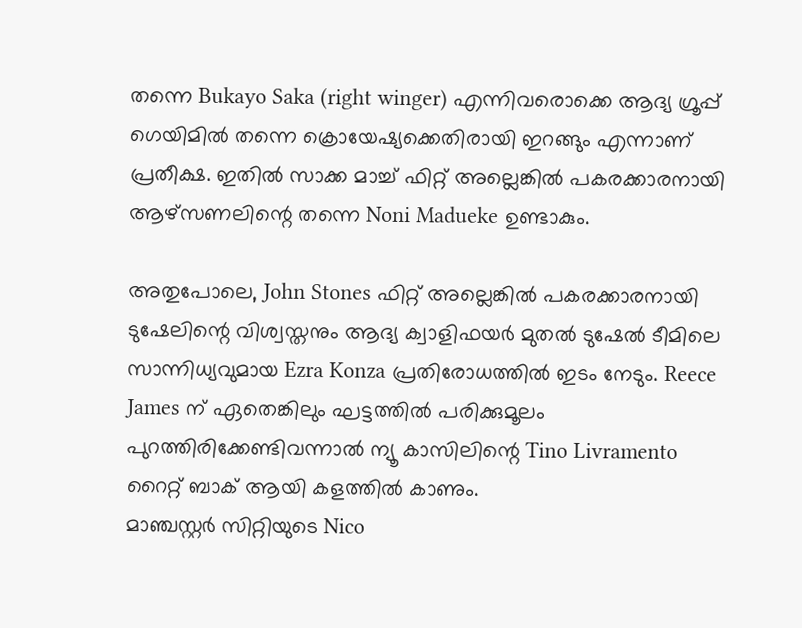തന്നെ Bukayo Saka (right winger) എന്നിവരൊക്കെ ആദ്യ ഗ്രൂപ്പ് ഗെയിമിൽ തന്നെ ക്രൊയേഷ്യക്കെതിരായി ഇറങ്ങും എന്നാണ് പ്രതീക്ഷ. ഇതിൽ സാക്ക മാച്ച് ഫിറ്റ് അല്ലെങ്കിൽ പകരക്കാരനായി ആഴ്സണലിന്റെ തന്നെ Noni Madueke ഉണ്ടാകും.

അതുപോലെ, John Stones ഫിറ്റ് അല്ലെങ്കിൽ പകരക്കാരനായി ടുഷേലിന്റെ വിശ്വസ്തനും ആദ്യ ക്വാളിഫയർ മുതൽ ടുഷേൽ ടീമിലെ സാന്നിധ്യവുമായ Ezra Konza പ്രതിരോധത്തിൽ ഇടം നേടും. Reece James ന് ഏതെങ്കിലും ഘട്ടത്തിൽ പരിക്കുമൂലം പുറത്തിരിക്കേണ്ടിവന്നാൽ ന്യൂ കാസിലിന്റെ Tino Livramento റൈറ്റ് ബാക് ആയി കളത്തിൽ കാണും.
മാഞ്ചസ്റ്റർ സിറ്റിയുടെ Nico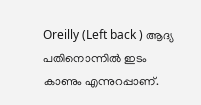Oreilly (Left back ) ആദ്യ പതിനൊന്നിൽ ഇടം കാണും എന്നുറപ്പാണ്.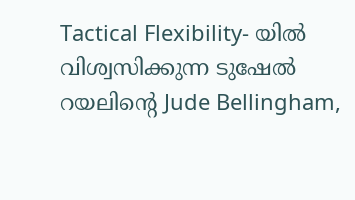Tactical Flexibility- യിൽ വിശ്വസിക്കുന്ന ടുഷേൽ റയലിന്റെ Jude Bellingham,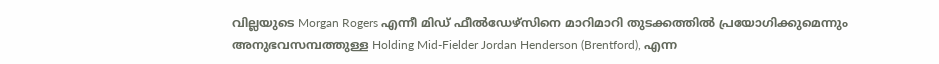വില്ലയുടെ Morgan Rogers എന്നീ മിഡ് ഫീൽഡേഴ്സിനെ മാറിമാറി തുടക്കത്തിൽ പ്രയോഗിക്കുമെന്നും അനുഭവസമ്പത്തുള്ള Holding Mid-Fielder Jordan Henderson (Brentford), എന്ന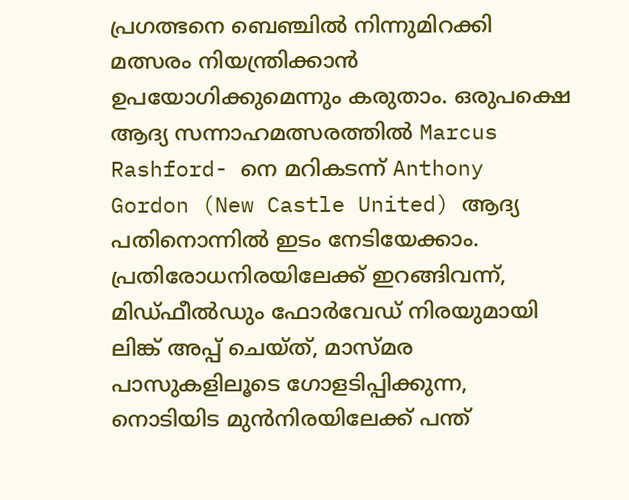പ്രഗത്ഭനെ ബെഞ്ചിൽ നിന്നുമിറക്കി മത്സരം നിയന്ത്രിക്കാൻ ഉപയോഗിക്കുമെന്നും കരുതാം. ഒരുപക്ഷെ ആദ്യ സന്നാഹമത്സരത്തിൽ Marcus Rashford- നെ മറികടന്ന് Anthony Gordon (New Castle United) ആദ്യ പതിനൊന്നിൽ ഇടം നേടിയേക്കാം.
പ്രതിരോധനിരയിലേക്ക് ഇറങ്ങിവന്ന്, മിഡ്ഫീൽഡും ഫോർവേഡ് നിരയുമായി ലിങ്ക് അപ്പ് ചെയ്ത്, മാസ്മര പാസുകളിലൂടെ ഗോളടിപ്പിക്കുന്ന, നൊടിയിട മുൻനിരയിലേക്ക് പന്ത്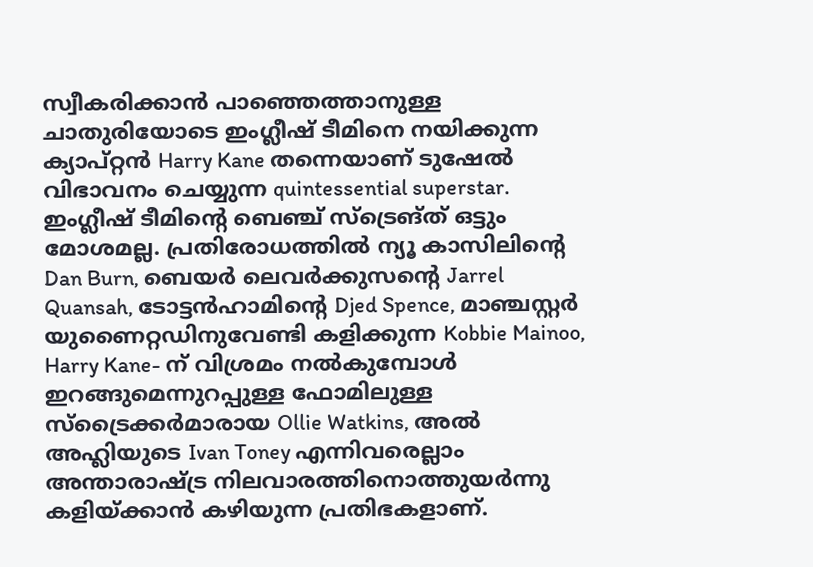സ്വീകരിക്കാൻ പാഞ്ഞെത്താനുള്ള ചാതുരിയോടെ ഇംഗ്ലീഷ് ടീമിനെ നയിക്കുന്ന ക്യാപ്റ്റൻ Harry Kane തന്നെയാണ് ടുഷേൽ വിഭാവനം ചെയ്യുന്ന quintessential superstar.
ഇംഗ്ലീഷ് ടീമിന്റെ ബെഞ്ച് സ്ട്രെങ്ത് ഒട്ടും മോശമല്ല. പ്രതിരോധത്തിൽ ന്യൂ കാസിലിന്റെ Dan Burn, ബെയർ ലെവർക്കുസന്റെ Jarrel Quansah, ടോട്ടൻഹാമിന്റെ Djed Spence, മാഞ്ചസ്റ്റർ യുണൈറ്റഡിനുവേണ്ടി കളിക്കുന്ന Kobbie Mainoo, Harry Kane- ന് വിശ്രമം നൽകുമ്പോൾ ഇറങ്ങുമെന്നുറപ്പുള്ള ഫോമിലുള്ള സ്ട്രൈക്കർമാരായ Ollie Watkins, അൽ അഹ്ലിയുടെ Ivan Toney എന്നിവരെല്ലാം അന്താരാഷ്ട്ര നിലവാരത്തിനൊത്തുയർന്നു കളിയ്ക്കാൻ കഴിയുന്ന പ്രതിഭകളാണ്.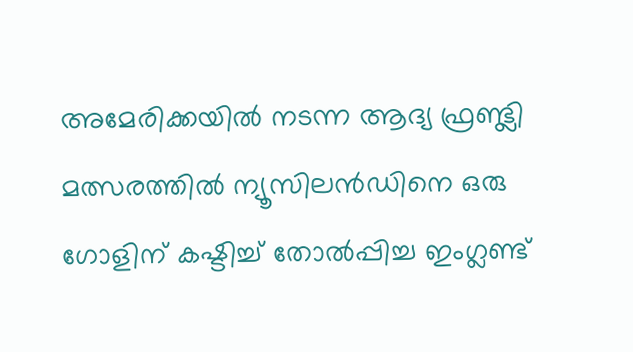അമേരിക്കയിൽ നടന്ന ആദ്യ ഫ്രണ്ട്ലി മത്സരത്തിൽ ന്യൂസിലൻഡിനെ ഒരു ഗോളിന് കഷ്ടിച്ച് തോൽപ്പിച്ച ഇംഗ്ലണ്ട്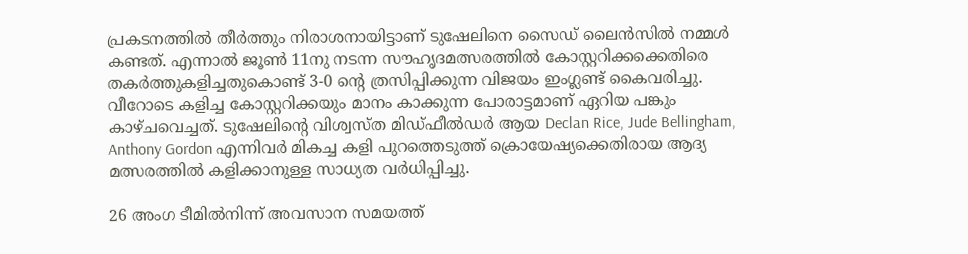പ്രകടനത്തിൽ തീർത്തും നിരാശനായിട്ടാണ് ടുഷേലിനെ സൈഡ് ലൈൻസിൽ നമ്മൾ കണ്ടത്. എന്നാൽ ജൂൺ 11നു നടന്ന സൗഹൃദമത്സരത്തിൽ കോസ്റ്ററിക്കക്കെതിരെ തകർത്തുകളിച്ചതുകൊണ്ട് 3-0 ന്റെ ത്രസിപ്പിക്കുന്ന വിജയം ഇംഗ്ലണ്ട് കൈവരിച്ചു. വീറോടെ കളിച്ച കോസ്റ്ററിക്കയും മാനം കാക്കുന്ന പോരാട്ടമാണ് ഏറിയ പങ്കും കാഴ്ചവെച്ചത്. ടുഷേലിന്റെ വിശ്വസ്ത മിഡ്ഫീൽഡർ ആയ Declan Rice, Jude Bellingham, Anthony Gordon എന്നിവർ മികച്ച കളി പുറത്തെടുത്ത് ക്രൊയേഷ്യക്കെതിരായ ആദ്യ മത്സരത്തിൽ കളിക്കാനുള്ള സാധ്യത വർധിപ്പിച്ചു.

26 അംഗ ടീമിൽനിന്ന് അവസാന സമയത്ത്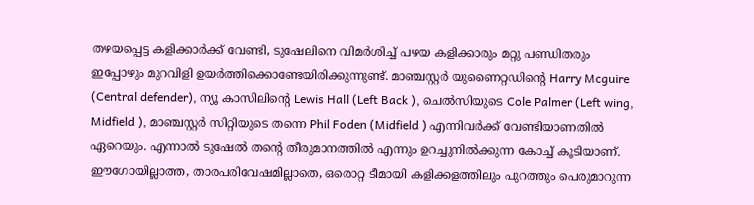തഴയപ്പെട്ട കളിക്കാർക്ക് വേണ്ടി, ടുഷേലിനെ വിമർശിച്ച് പഴയ കളിക്കാരും മറ്റു പണ്ഡിതരും ഇപ്പോഴും മുറവിളി ഉയർത്തിക്കൊണ്ടേയിരിക്കുന്നുണ്ട്. മാഞ്ചസ്റ്റർ യുണൈറ്റഡിന്റെ Harry Mcguire (Central defender), ന്യൂ കാസിലിന്റെ Lewis Hall (Left Back ), ചെൽസിയുടെ Cole Palmer (Left wing, Midfield ), മാഞ്ചസ്റ്റർ സിറ്റിയുടെ തന്നെ Phil Foden (Midfield ) എന്നിവർക്ക് വേണ്ടിയാണതിൽ ഏറെയും. എന്നാൽ ടുഷേൽ തന്റെ തീരുമാനത്തിൽ എന്നും ഉറച്ചുനിൽക്കുന്ന കോച്ച് കൂടിയാണ്. ഈഗോയില്ലാത്ത, താരപരിവേഷമില്ലാതെ, ഒരൊറ്റ ടീമായി കളിക്കളത്തിലും പുറത്തും പെരുമാറുന്ന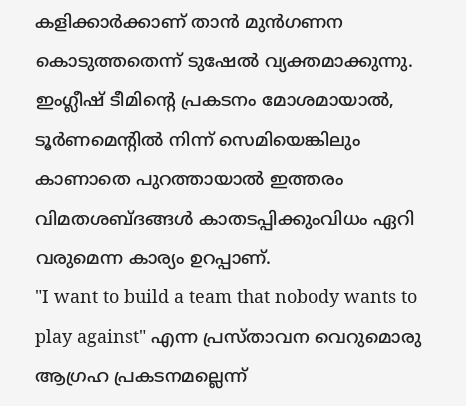കളിക്കാർക്കാണ് താൻ മുൻഗണന കൊടുത്തതെന്ന് ടുഷേൽ വ്യക്തമാക്കുന്നു. ഇംഗ്ലീഷ് ടീമിന്റെ പ്രകടനം മോശമായാൽ, ടൂർണമെന്റിൽ നിന്ന് സെമിയെങ്കിലും കാണാതെ പുറത്തായാൽ ഇത്തരം വിമതശബ്ദങ്ങൾ കാതടപ്പിക്കുംവിധം ഏറി വരുമെന്ന കാര്യം ഉറപ്പാണ്.
"I want to build a team that nobody wants to play against" എന്ന പ്രസ്താവന വെറുമൊരു ആഗ്രഹ പ്രകടനമല്ലെന്ന്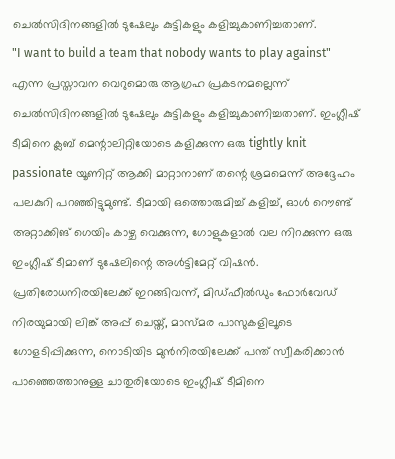ചെൽസിദിനങ്ങളിൽ ടുഷേലും കുട്ടികളും കളിച്ചുകാണിച്ചതാണ്.
"I want to build a team that nobody wants to play against" എന്ന പ്രസ്താവന വെറുമൊരു ആഗ്രഹ പ്രകടനമല്ലെന്ന് ചെൽസിദിനങ്ങളിൽ ടുഷേലും കുട്ടികളും കളിച്ചുകാണിച്ചതാണ്. ഇംഗ്ലീഷ് ടീമിനെ ക്ലബ് മെന്റാലിറ്റിയോടെ കളിക്കുന്ന ഒരു tightly knit passionate യൂണിറ്റ് ആക്കി മാറ്റാനാണ് തന്റെ ശ്രമമെന്ന് അദ്ദേഹം പലകുറി പറഞ്ഞിട്ടുമുണ്ട്. ടീമായി ഒത്തൊരുമിച്ച് കളിച്ച്, ഓൾ റൌണ്ട് അറ്റാക്കിങ് ഗെയിം കാഴ്ച വെക്കുന്ന, ഗോളുകളാൽ വല നിറക്കുന്ന ഒരു ഇംഗ്ലീഷ് ടീമാണ് ടുഷേലിന്റെ അൾട്ടിമേറ്റ് വിഷൻ.
പ്രതിരോധനിരയിലേക്ക് ഇറങ്ങിവന്ന്, മിഡ്ഫീൽഡും ഫോർവേഡ് നിരയുമായി ലിങ്ക് അപ്പ് ചെയ്ത്, മാസ്മര പാസുകളിലൂടെ ഗോളടിപ്പിക്കുന്ന, നൊടിയിട മുൻനിരയിലേക്ക് പന്ത് സ്വീകരിക്കാൻ പാഞ്ഞെത്താനുള്ള ചാതുരിയോടെ ഇംഗ്ലീഷ് ടീമിനെ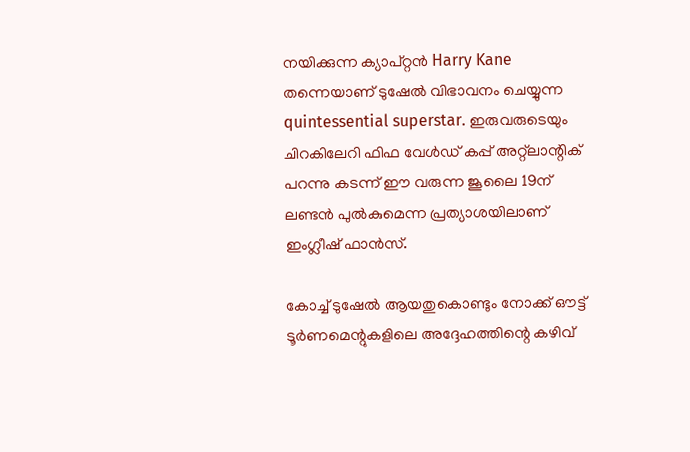നയിക്കുന്ന ക്യാപ്റ്റൻ Harry Kane തന്നെയാണ് ടുഷേൽ വിഭാവനം ചെയ്യുന്ന quintessential superstar. ഇരുവരുടെയും ചിറകിലേറി ഫിഫ വേൾഡ് കപ്പ് അറ്റ്ലാന്റിക് പറന്നു കടന്ന് ഈ വരുന്ന ജൂലൈ 19ന് ലണ്ടൻ പുൽകുമെന്ന പ്രത്യാശയിലാണ് ഇംഗ്ലീഷ് ഫാൻസ്.

കോച്ച് ടുഷേൽ ആയതുകൊണ്ടും നോക്ക് ഔട്ട് ടൂർണമെന്റുകളിലെ അദ്ദേഹത്തിന്റെ കഴിവ്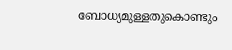ബോധ്യമുള്ളതുകൊണ്ടും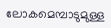ലോകമെമ്പാടുമുള്ള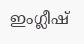ഇംഗ്ലീഷ്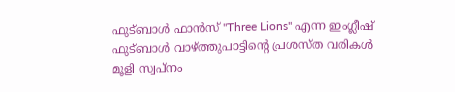ഫുട്ബാൾ ഫാൻസ് "Three Lions" എന്ന ഇംഗ്ലീഷ് ഫുട്ബാൾ വാഴ്ത്തുപാട്ടിന്റെ പ്രശസ്ത വരികൾ മൂളി സ്വപ്നം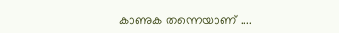കാണുക തന്നെയാണ് ....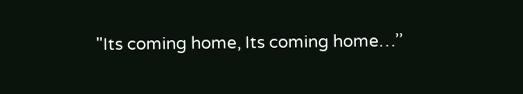"Its coming home, Its coming home…’’